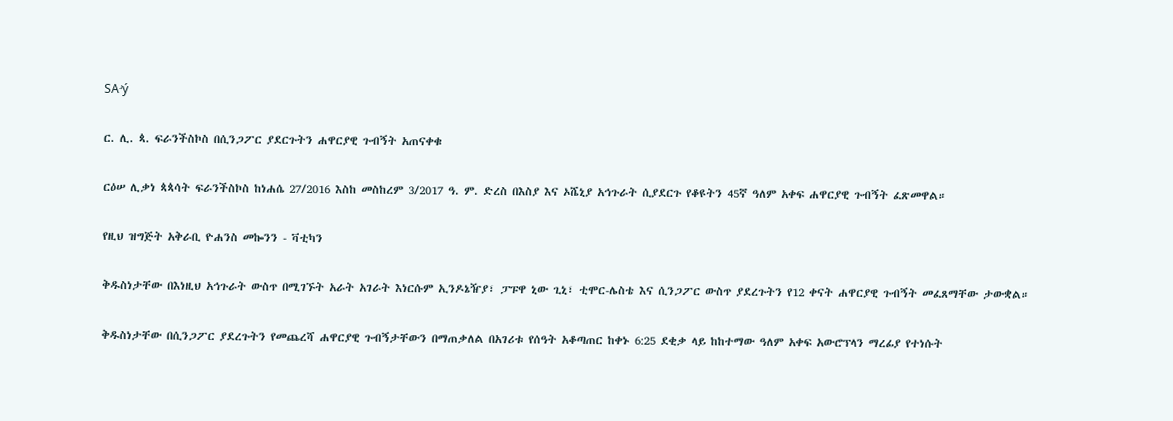SAʴý

ር. ሊ. ጳ. ፍራንችስኮስ በሲንጋፖር ያደርጉትን ሐዋርያዊ ጉብኝት አጠናቀቁ

ርዕሠ ሊቃነ ጳጳሳት ፍራንችስኮስ ከነሐሴ 27/2016 እስከ መስከረም 3/2017 ዓ. ም. ድረስ በእስያ እና ኦሼኒያ አኅጉራት ሲያደርጉ የቆዩትን 45ኛ ዓለም አቀፍ ሐዋርያዊ ጉብኝት ፈጽመዋል።

የዚህ ዝግጅት አቅራቢ ዮሐንስ መኰንን - ቫቲካን

ቅዱስነታቸው በእነዚህ አኅጉራት ውስጥ በሚገኙት አራት አገራት እነርሱም ኢንዶኔዥያ፣ ፓፑዋ ኒው ጊኒ፣ ቲሞር-ሌስቴ እና ሲንጋፖር ውስጥ ያደረጉትን የ12 ቀናት ሐዋርያዊ ጉብኝት መፈጸማቸው ታውቋል።

ቅዱስነታቸው በሲንጋፖር ያደረጉትን የመጨረሻ ሐዋርያዊ ጉብኝታቸውን በማጠቃለል በአገሪቱ የሰዓት አቆጣጠር ከቀኑ 6:25 ደቂቃ ላይ ከከተማው ዓለም አቀፍ አውሮፕላን ማረፊያ የተነሱት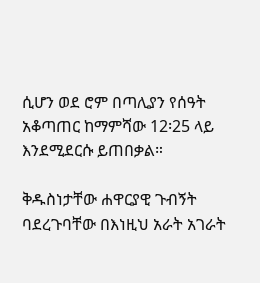ሲሆን ወደ ሮም በጣሊያን የሰዓት አቆጣጠር ከማምሻው 12፡25 ላይ እንደሚደርሱ ይጠበቃል።

ቅዱስነታቸው ሐዋርያዊ ጉብኝት ባደረጉባቸው በእነዚህ አራት አገራት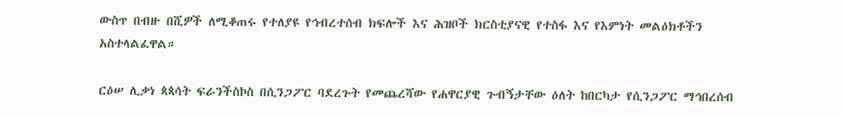ውስጥ በብዙ በሺዎች ለሚቆጠሩ የተለያዩ የኅብረተሰብ ክፍሎች እና ሕዝቦች ክርስቲያናዊ የተስፋ እና የእምነት መልዕክቶችን አስተላልፈዋል።

ርዕሠ ሊቃነ ጳጳሳት ፍራንችስኮስ በሲንጋፖር ባደረጉት የመጨረሻው የሐዋርያዊ ጉብኝታቸው ዕለት ከበርካታ የሲንጋፖር ማኅበረሰብ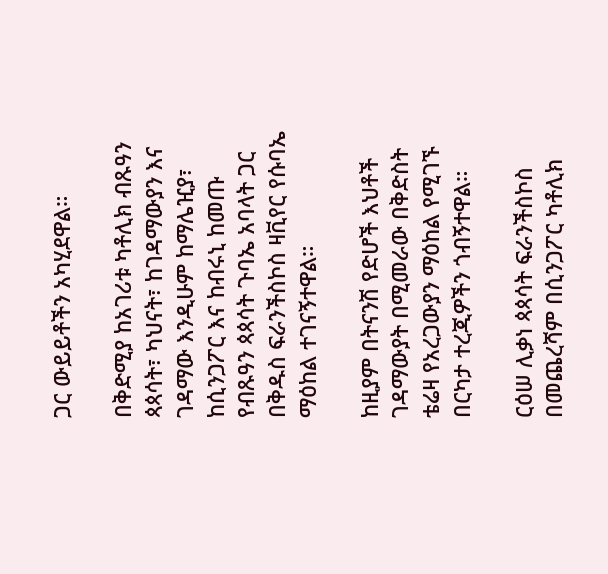ጋር ውይይቶችን አካሂደዋል።

በቅድሚያ ከአገሪቱ ካቶሊክ ብጹዓን ጳጳሳት፣ ካህናት፣ ከገዳማውያን እና ገዳማው እንዲሁም ከማሌዢያ፣ ከሲንጋፖር እና ከብሩኒ ከመጡ የብጹዓን ጳጳሳት ጉባኤ አባላት ጋር በቅዱስ ፍራንችስኮስ ዛቪየር የሱባኤ ማዕከል ተገናኝተዋል።

ከዚያም በትናንሽ የድሆች እህቶች ገዳማውያት በሚመራው በቅድስት ቴሬዛ የአረጋውያን ማዕከል የሚገኙ በርካታ ተረጂዎችን ጎብኝተዋል።

ርዕሠ ሊቃነ ጳጳሳት ፍራንችስኮስ በመጨረሻም በሲንጋፖር ካቶሊክ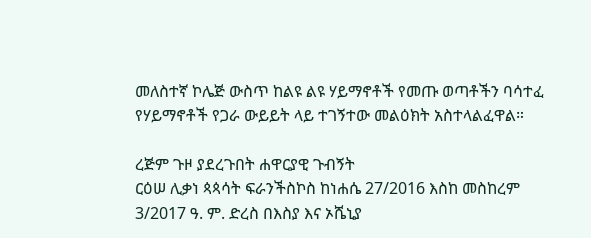መለስተኛ ኮሌጅ ውስጥ ከልዩ ልዩ ሃይማኖቶች የመጡ ወጣቶችን ባሳተፈ የሃይማኖቶች የጋራ ውይይት ላይ ተገኝተው መልዕክት አስተላልፈዋል።

ረጅም ጉዞ ያደረጉበት ሐዋርያዊ ጉብኝት
ርዕሠ ሊቃነ ጳጳሳት ፍራንችስኮስ ከነሐሴ 27/2016 እስከ መስከረም 3/2017 ዓ. ም. ድረስ በእስያ እና ኦሼኒያ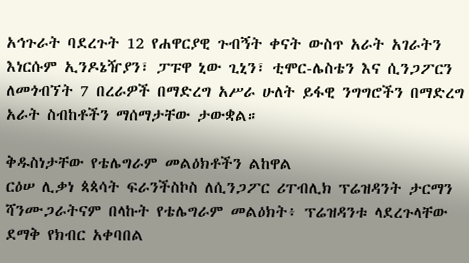አኅጉራት ባደረጉት 12 የሐዋርያዊ ጉብኝት ቀናት ውስጥ አራት አገራትን እነርሱም ኢንዶኔዥያን፣ ፓፑዋ ኒው ጊኒን፣ ቲሞር-ሌስቴን እና ሲንጋፖርን ለመጎብኘት 7 በረራዎች በማድረግ አሥራ ሁለት ይፋዊ ንግግሮችን በማድረግ አራት ስብከቶችን ማሰማታቸው ታውቋል።

ቅዱስነታቸው የቴሌግራም መልዕክቶችን ልከዋል
ርዕሠ ሊቃነ ጳጳሳት ፍራንችስኮስ ለሲንጋፖር ሪፐብሊክ ፕሬዝዳንት ታርማን ሻንሙጋራትናም በላኩት የቴሌግራም መልዕክት፥ ፕሬዝዳንቱ ላደረጉላቸው ደማቅ የክብር አቀባበል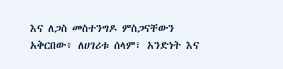እና ለጋስ መስተንግዶ ምስጋናቸውን አቅርበው፥ ለሀገሪቱ ሰላም፣ አንድነት እና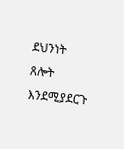ደህንነት ጸሎት እንደሚያደርጉ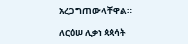አረጋግጠውላቸዋል።

ለርዕሠ ሊቃነ ጳጳሳት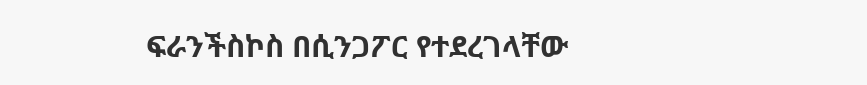ፍራንችስኮስ በሲንጋፖር የተደረገላቸው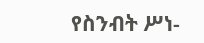የስንብት ሥነ-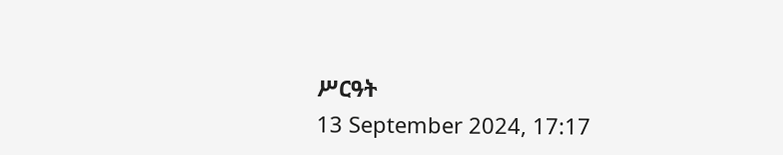ሥርዓት
13 September 2024, 17:17